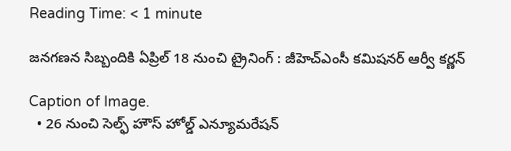Reading Time: < 1 minute

జనగణన సిబ్బందికి ఏప్రిల్ 18 నుంచి ట్రైనింగ్ : జీహెచ్ఎంసీ కమిషనర్ ఆర్వీ కర్ణన్

Caption of Image.
  • 26 నుంచి సెల్ఫ్ హౌస్ హోల్డ్ ఎన్యూమరేషన్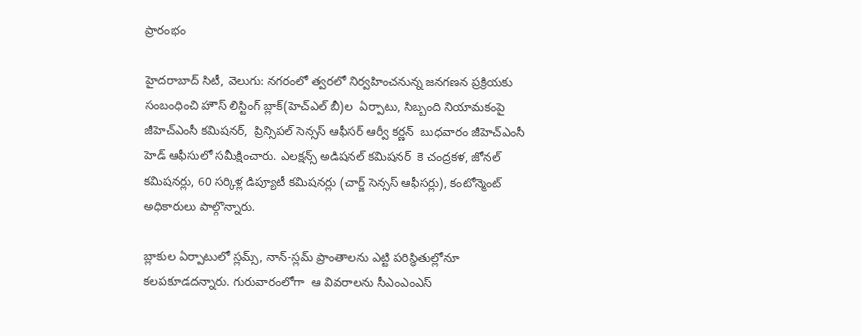ప్రారంభం

హైదరాబాద్ సిటీ, వెలుగు: నగరంలో త్వరలో నిర్వహించనున్న జనగణన ప్రక్రియకు సంబంధించి హౌస్ లిస్టింగ్ బ్లాక్(హెచ్ఎల్ బీ)ల  ఏర్పాటు, సిబ్బంది నియామకంపై జీహెచ్ఎంసీ కమిషనర్,  ప్రిన్సిపల్ సెన్సస్ ఆఫీసర్ ఆర్వీ కర్ణన్  బుధవారం జీహెచ్ఎంసీ హెడ్ ఆఫీసులో సమీక్షించారు. ఎలక్షన్స్ అడిషనల్ కమిషనర్  కె చంద్రకళ, జోనల్  కమిషనర్లు, 60 సర్కిళ్ల డిప్యూటీ కమిషనర్లు (చార్జ్ సెన్సస్ ఆఫీసర్లు), కంటోన్మెంట్ అధికారులు పాల్గొన్నారు.

బ్లాకుల ఏర్పాటులో స్లమ్స్, నాన్-స్లమ్ ప్రాంతాలను ఎట్టి పరిస్థితుల్లోనూ కలపకూడదన్నారు. గురువారంలోగా  ఆ వివరాలను సీఎంఎంఎస్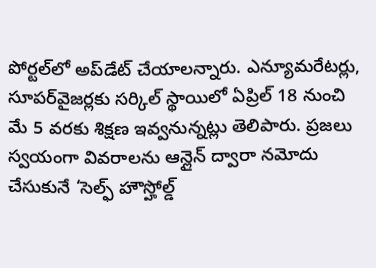పోర్టల్‌‌‌‌‌‌‌‌‌‌‌‌‌‌‌‌లో అప్‌‌‌‌‌‌‌‌‌‌‌‌‌‌‌‌డేట్ చేయాలన్నారు. ఎన్యూమరేటర్లు, సూపర్‌‌‌‌‌‌‌‌‌‌‌‌‌‌‌‌వైజర్లకు సర్కిల్ స్థాయిలో ఏప్రిల్ 18 నుంచి మే 5 వరకు శిక్షణ ఇవ్వనున్నట్లు తెలిపారు. ప్రజలు స్వయంగా వివరాలను ఆన్లైన్ ద్వారా నమోదు చేసుకునే ‘సెల్ఫ్ హౌస్హోల్డ్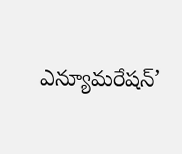ఎన్యూమరేషన్’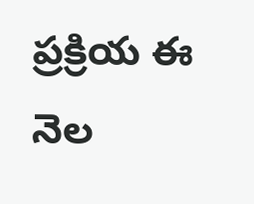ప్రక్రియ ఈ నెల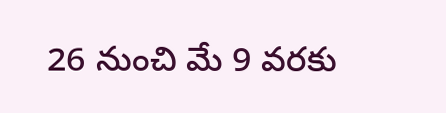26 నుంచి మే 9 వరకు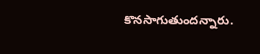కొనసాగుతుందన్నారు.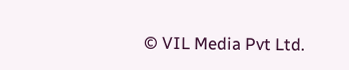© VIL Media Pvt Ltd.